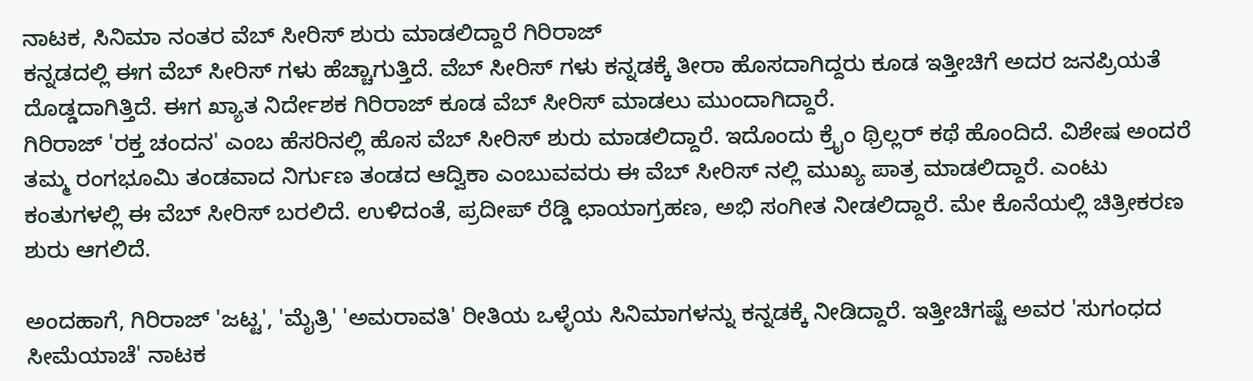ನಾಟಕ, ಸಿನಿಮಾ ನಂತರ ವೆಬ್ ಸೀರಿಸ್ ಶುರು ಮಾಡಲಿದ್ದಾರೆ ಗಿರಿರಾಜ್
ಕನ್ನಡದಲ್ಲಿ ಈಗ ವೆಬ್ ಸೀರಿಸ್ ಗಳು ಹೆಚ್ಚಾಗುತ್ತಿದೆ. ವೆಬ್ ಸೀರಿಸ್ ಗಳು ಕನ್ನಡಕ್ಕೆ ತೀರಾ ಹೊಸದಾಗಿದ್ದರು ಕೂಡ ಇತ್ತೀಚಿಗೆ ಅದರ ಜನಪ್ರಿಯತೆ ದೊಡ್ಡದಾಗಿತ್ತಿದೆ. ಈಗ ಖ್ಯಾತ ನಿರ್ದೇಶಕ ಗಿರಿರಾಜ್ ಕೂಡ ವೆಬ್ ಸೀರಿಸ್ ಮಾಡಲು ಮುಂದಾಗಿದ್ದಾರೆ.
ಗಿರಿರಾಜ್ 'ರಕ್ತ ಚಂದನ' ಎಂಬ ಹೆಸರಿನಲ್ಲಿ ಹೊಸ ವೆಬ್ ಸೀರಿಸ್ ಶುರು ಮಾಡಲಿದ್ದಾರೆ. ಇದೊಂದು ಕ್ರೈಂ ಥ್ರಿಲ್ಲರ್ ಕಥೆ ಹೊಂದಿದೆ. ವಿಶೇಷ ಅಂದರೆ ತಮ್ಮ ರಂಗಭೂಮಿ ತಂಡವಾದ ನಿರ್ಗುಣ ತಂಡದ ಆದ್ವಿಕಾ ಎಂಬುವವರು ಈ ವೆಬ್ ಸೀರಿಸ್ ನಲ್ಲಿ ಮುಖ್ಯ ಪಾತ್ರ ಮಾಡಲಿದ್ದಾರೆ. ಎಂಟು ಕಂತುಗಳಲ್ಲಿ ಈ ವೆಬ್ ಸೀರಿಸ್ ಬರಲಿದೆ. ಉಳಿದಂತೆ, ಪ್ರದೀಪ್ ರೆಡ್ಡಿ ಛಾಯಾಗ್ರಹಣ, ಅಭಿ ಸಂಗೀತ ನೀಡಲಿದ್ದಾರೆ. ಮೇ ಕೊನೆಯಲ್ಲಿ ಚಿತ್ರೀಕರಣ ಶುರು ಆಗಲಿದೆ.

ಅಂದಹಾಗೆ, ಗಿರಿರಾಜ್ 'ಜಟ್ಟ', 'ಮೈತ್ರಿ' 'ಅಮರಾವತಿ' ರೀತಿಯ ಒಳ್ಳೆಯ ಸಿನಿಮಾಗಳನ್ನು ಕನ್ನಡಕ್ಕೆ ನೀಡಿದ್ದಾರೆ. ಇತ್ತೀಚಿಗಷ್ಟೆ ಅವರ 'ಸುಗಂಧದ ಸೀಮೆಯಾಚೆ' ನಾಟಕ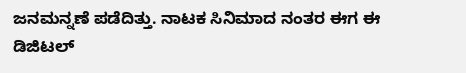ಜನಮನ್ನಣೆ ಪಡೆದಿತ್ತು. ನಾಟಕ ಸಿನಿಮಾದ ನಂತರ ಈಗ ಈ ಡಿಜಿಟಲ್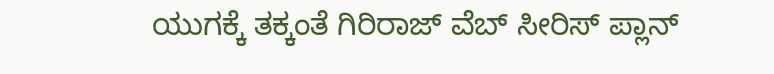ಯುಗಕ್ಕೆ ತಕ್ಕಂತೆ ಗಿರಿರಾಜ್ ವೆಬ್ ಸೀರಿಸ್ ಪ್ಲಾನ್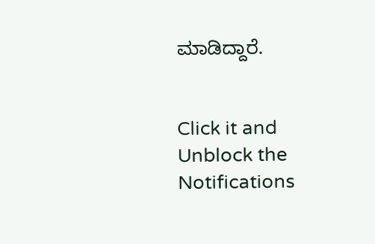ಮಾಡಿದ್ದಾರೆ.


Click it and Unblock the Notifications